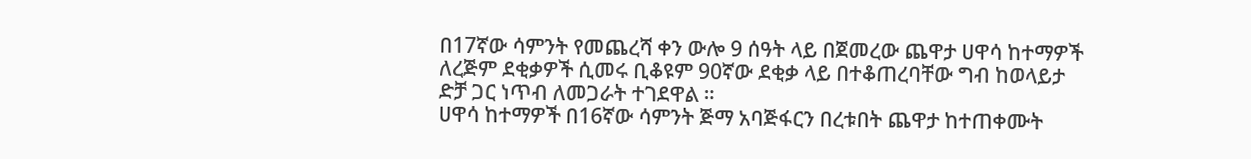በ17ኛው ሳምንት የመጨረሻ ቀን ውሎ 9 ሰዓት ላይ በጀመረው ጨዋታ ሀዋሳ ከተማዎች ለረጅም ደቂቃዎች ሲመሩ ቢቆዩም 90ኛው ደቂቃ ላይ በተቆጠረባቸው ግብ ከወላይታ ድቻ ጋር ነጥብ ለመጋራት ተገደዋል ።
ሀዋሳ ከተማዎች በ16ኛው ሳምንት ጅማ አባጅፋርን በረቱበት ጨዋታ ከተጠቀሙት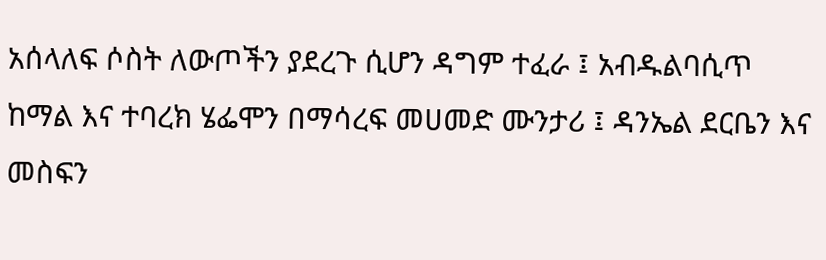አሰላለፍ ሶስት ለውጦችን ያደረጉ ሲሆን ዳግም ተፈራ ፤ አብዱልባሲጥ ከማል እና ተባረክ ሄፌሞን በማሳረፍ መሀመድ ሙንታሪ ፤ ዳንኤል ደርቤን እና መስፍን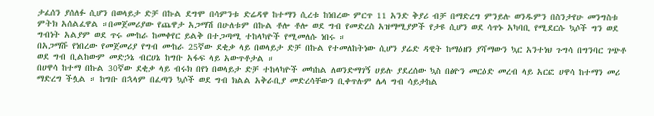ታፈሰን ያሰለፉ ሲሆን በወላይታ ድቻ በኩል ደግሞ በሳምንቱ ድሬዳዋ ከተማን ሲረቱ ከነበረው ምርጥ 11 አንድ ቅያሪ ብቻ በማድረግ ምንይሉ ወንዱምን በስንታየሁ መንግስቱ ምትክ አሰልፈዋል ።በመጀመሪያው የጨዋታ አጋማሽ በሁለቱም በኩል ቶሎ ቶሎ ወደ ግብ የመድረስ አዝማሚያዎች የታዩ ሲሆን ወደ ሳጥኑ አካባቢ የሚደርሱ ኳሶች ግን ወደ ግብነት አልያም ወደ ጥሩ ሙከራ ከመቀየር ይልቅ በተጋጣሚ ተከላካዮች የሚመለሱ ነበሩ ።
በአጋማሹ የነበረው የመጀመሪያ የግብ ሙከራ 25ኛው ደቂቃ ላይ በወላይታ ድቻ በኩል የተመለከትነው ሲሆን ያሬድ ዳዊት ከማዕዘን ያሻማውን ኳር አንተነህ ጉግሳ በግንባር ገጭቶ ወደ ግብ ቢልከውም መድኃኔ ብርሀኔ ከግቡ አፋፍ ላይ አውጥቶታል ።
በሀዋሳ ከተማ በኩል 30ኛው ደቂቃ ላይ ብሩክ በየነ በወላይታ ድቻ ተከላካዮች መካከል ለወንድማገኝ ሀይሉ ያደረሰው ኳስ በፅዮን መርዕድ መረብ ላይ አርፎ ሀዋሳ ከተማን መሪ ማድረግ ችሏል ። ከግቡ በኋላም በፈጣን ኳሶች ወደ ግብ ክልል አቅራቢያ መድረሳቸውን ቢቀጥሉም ሌላ ግብ ሳይታከል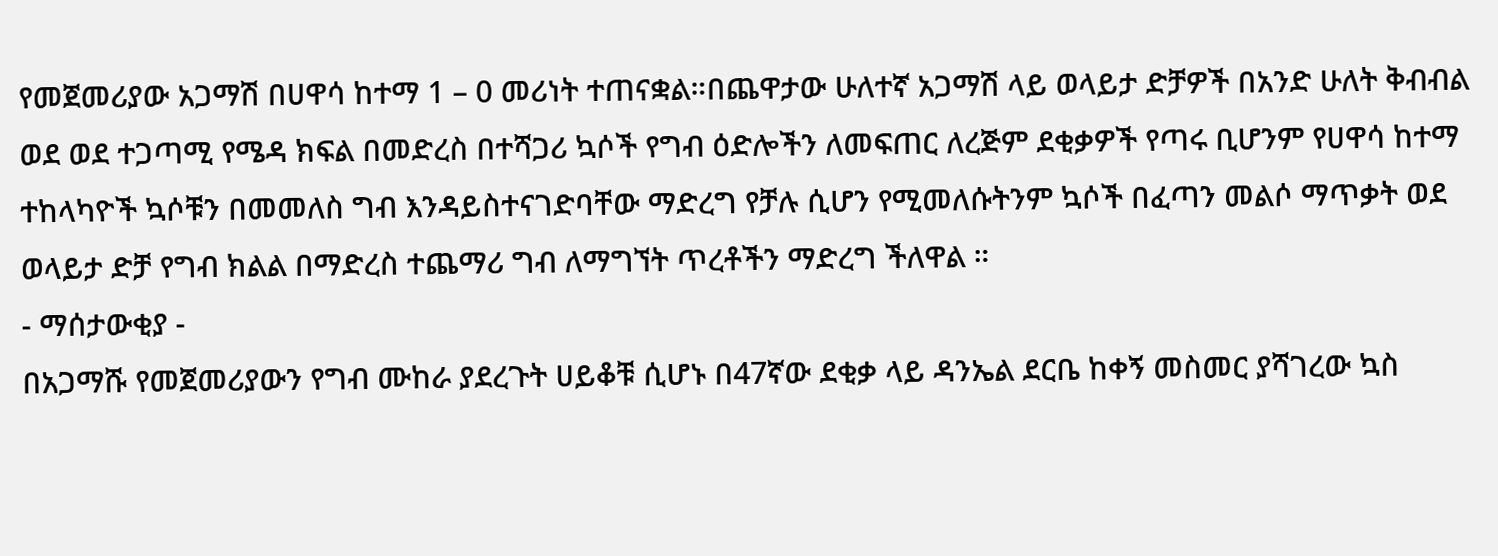የመጀመሪያው አጋማሽ በሀዋሳ ከተማ 1 – 0 መሪነት ተጠናቋል።በጨዋታው ሁለተኛ አጋማሽ ላይ ወላይታ ድቻዎች በአንድ ሁለት ቅብብል ወደ ወደ ተጋጣሚ የሜዳ ክፍል በመድረስ በተሻጋሪ ኳሶች የግብ ዕድሎችን ለመፍጠር ለረጅም ደቂቃዎች የጣሩ ቢሆንም የሀዋሳ ከተማ ተከላካዮች ኳሶቹን በመመለስ ግብ እንዳይስተናገድባቸው ማድረግ የቻሉ ሲሆን የሚመለሱትንም ኳሶች በፈጣን መልሶ ማጥቃት ወደ ወላይታ ድቻ የግብ ክልል በማድረስ ተጨማሪ ግብ ለማግኘት ጥረቶችን ማድረግ ችለዋል ።
- ማሰታውቂያ -
በአጋማሹ የመጀመሪያውን የግብ ሙከራ ያደረጉት ሀይቆቹ ሲሆኑ በ47ኛው ደቂቃ ላይ ዳንኤል ደርቤ ከቀኝ መስመር ያሻገረው ኳስ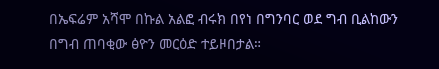በኤፍሬም አሻሞ በኩል አልፎ ብሩክ በየነ በግንባር ወደ ግብ ቢልከውን በግብ ጠባቂው ፅዮን መርዕድ ተይዞበታል።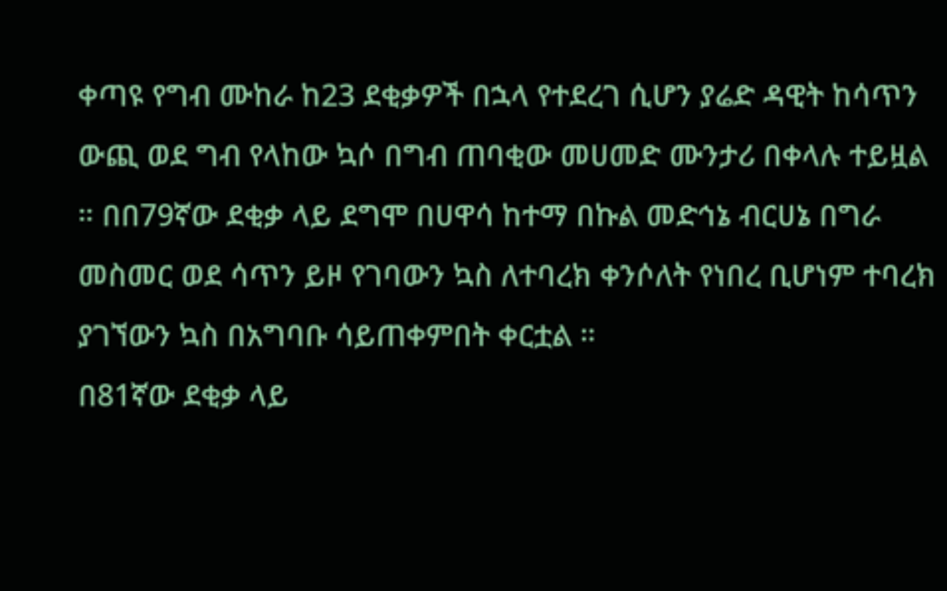ቀጣዩ የግብ ሙከራ ከ23 ደቂቃዎች በኋላ የተደረገ ሲሆን ያሬድ ዳዊት ከሳጥን ውጪ ወደ ግብ የላከው ኳሶ በግብ ጠባቂው መሀመድ ሙንታሪ በቀላሉ ተይዟል ። በበ79ኛው ደቂቃ ላይ ደግሞ በሀዋሳ ከተማ በኩል መድኅኔ ብርሀኔ በግራ መስመር ወደ ሳጥን ይዞ የገባውን ኳስ ለተባረክ ቀንሶለት የነበረ ቢሆነም ተባረክ ያገኘውን ኳስ በአግባቡ ሳይጠቀምበት ቀርቷል ።
በ81ኛው ደቂቃ ላይ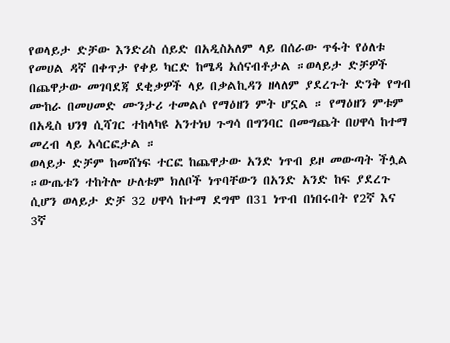የወላይታ ድቻው እንድሪስ ሰይድ በአዲስአለም ላይ በሰራው ጥፋት የዕለቱ የመሀል ዳኛ በቀጥታ የቀይ ካርድ ከሜዳ አሰናብቶታል ።ወላይታ ድቻዎች በጨዋታው መገባደጃ ደቂቃዎች ላይ በቃልኪዳን ዘላለም ያደረጉት ድንቅ የግብ ሙከራ በመሀመድ ሙንታሪ ተመልሶ የማዕዘን ምት ሆኗል ። የማዕዘን ምቱም በአዲስ ህንፃ ሲሻገር ተከላካዩ አንተነህ ጉግሳ በግንባር በመግጨት በሀዋሳ ከተማ መረብ ላይ አሳርፎታል ።
ወላይታ ድቻም ከመሸነፍ ተርፎ ከጨዋታው አንድ ነጥብ ይዞ መውጣት ችሏል ።ውጤቱን ተከትሎ ሁለቱም ክለቦች ነጥባቸውን በአንድ አንድ ከፍ ያደረጉ ሲሆን ወላይታ ድቻ 32 ሀዋሳ ከተማ ደግሞ በ31 ነጥብ በነበሩበት የ2ኛ እና 3ኛ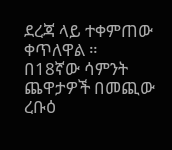ደረጃ ላይ ተቀምጠው ቀጥለዋል ።
በ18ኛው ሳምንት ጨዋታዎች በመጪው ረቡዕ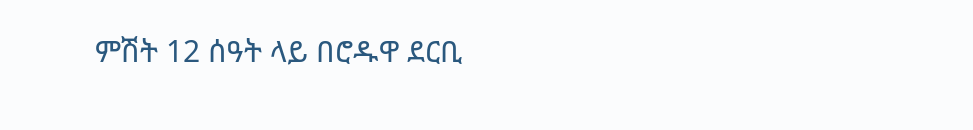ምሽት 12 ሰዓት ላይ በሮዱዋ ደርቢ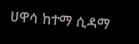ሀዋሳ ከተማ ሲዳማ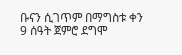ቡናን ሲገጥም በማግስቱ ቀን 9 ሰዓት ጀምሮ ደግሞ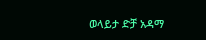ወላይታ ድቻ አዳማ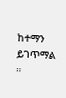ከተማን ይገጥማል ።